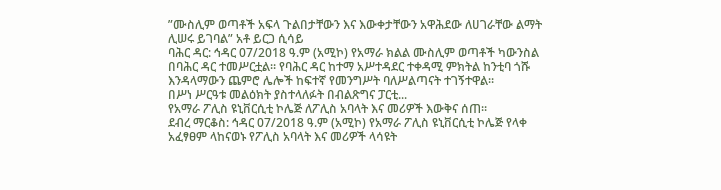”ሙስሊም ወጣቶች አፍላ ጉልበታቸውን እና እውቀታቸውን አዋሕደው ለሀገራቸው ልማት ሊሠሩ ይገባል” አቶ ይርጋ ሲሳይ
ባሕር ዳር: ኅዳር 07/2018 ዓ.ም (አሚኮ) የአማራ ክልል ሙስሊም ወጣቶች ካውንስል በባሕር ዳር ተመሥርቷል። የባሕር ዳር ከተማ አሥተዳደር ተቀዳሚ ምክትል ከንቲባ ጎሹ እንዳላማውን ጨምሮ ሌሎች ከፍተኛ የመንግሥት ባለሥልጣናት ተገኝተዋል።
በሥነ ሥርዓቱ መልዕክት ያስተላለፉት በብልጽግና ፓርቲ...
የአማራ ፖሊስ ዩኒቨርሲቲ ኮሌጅ ለፖሊስ አባላት እና መሪዎች እውቅና ሰጠ።
ደብረ ማርቆስ: ኅዳር 07/2018 ዓ.ም (አሚኮ) የአማራ ፖሊስ ዩኒቨርሲቲ ኮሌጅ የላቀ አፈፃፀም ላከናወኑ የፖሊስ አባላት እና መሪዎች ላሳዩት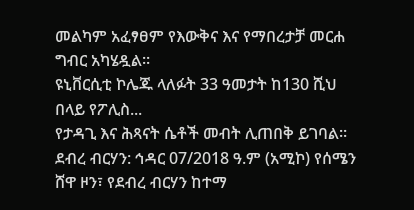መልካም አፈፃፀም የእውቅና እና የማበረታቻ መርሐ ግብር አካሄዷል።
ዩኒቨርሲቲ ኮሌጁ ላለፉት 33 ዓመታት ከ130 ሺህ በላይ የፖሊስ...
የታዳጊ እና ሕጻናት ሴቶች መብት ሊጠበቅ ይገባል።
ደብረ ብርሃን: ኅዳር 07/2018 ዓ.ም (አሚኮ) የሰሜን ሸዋ ዞን፣ የደብረ ብርሃን ከተማ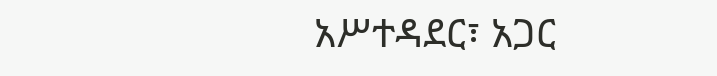አሥተዳደር፣ አጋር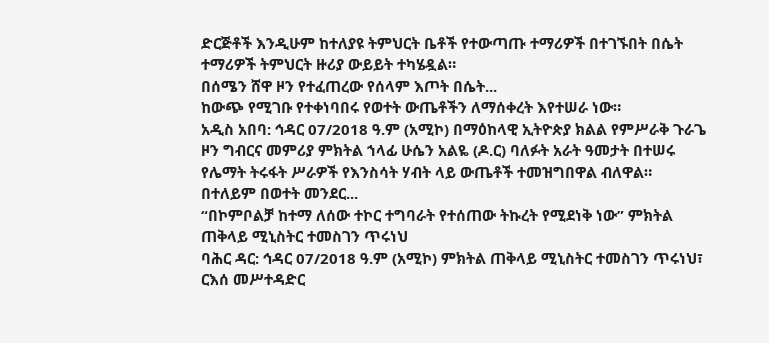ድርጅቶች እንዲሁም ከተለያዩ ትምህርት ቤቶች የተውጣጡ ተማሪዎች በተገኙበት በሴት ተማሪዎች ትምህርት ዙሪያ ውይይት ተካሄዷል።
በሰሜን ሸዋ ዞን የተፈጠረው የሰላም እጦት በሴት...
ከውጭ የሚገቡ የተቀነባበሩ የወተት ውጤቶችን ለማሰቀረት እየተሠራ ነው።
አዲስ አበባ: ኅዳር 07/2018 ዓ.ም (አሚኮ) በማዕከላዊ ኢትዮጵያ ክልል የምሥራቅ ጉራጌ ዞን ግብርና መምሪያ ምክትል ኀላፊ ሁሴን አልዬ (ዶ.ር) ባለፉት አራት ዓመታት በተሠሩ የሌማት ትሩፋት ሥራዎች የእንስሳት ሃብት ላይ ውጤቶች ተመዝግበዋል ብለዋል።
በተለይም በወተት መንደር...
“በኮምቦልቻ ከተማ ለሰው ተኮር ተግባራት የተሰጠው ትኩረት የሚደነቅ ነው” ምክትል ጠቅላይ ሚኒስትር ተመስገን ጥሩነህ
ባሕር ዳር: ኅዳር 07/2018 ዓ.ም (አሚኮ) ምክትል ጠቅላይ ሚኒስትር ተመስገን ጥሩነህ፣ ርእሰ መሥተዳድር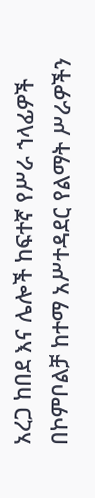አረጋ ከበደ እና ሌሎች ከፍተኛ የሥራ ኀላፊዎች በኮምቦልቻ ከተማ አሥተዳደር የልማት ሥራዎችን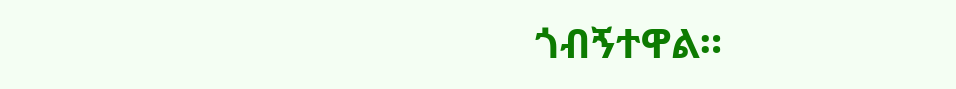ጎብኝተዋል።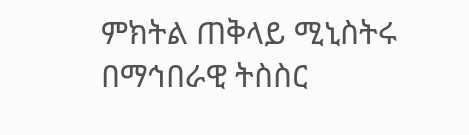ምክትል ጠቅላይ ሚኒስትሩ በማኅበራዊ ትስስር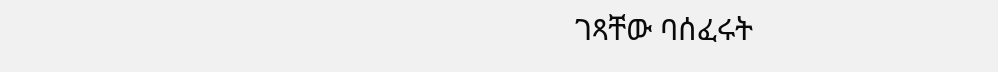ገጻቸው ባሰፈሩት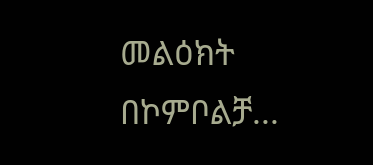መልዕክት በኮምቦልቻ...